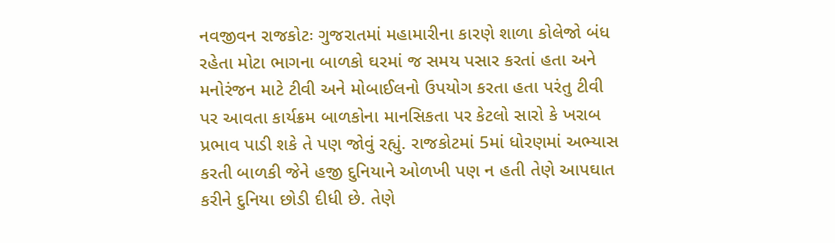નવજીવન રાજકોટઃ ગુજરાતમાં મહામારીના કારણે શાળા કોલેજો બંધ રહેતા મોટા ભાગના બાળકો ઘરમાં જ સમય પસાર કરતાં હતા અને મનોરંજન માટે ટીવી અને મોબાઈલનો ઉપયોગ કરતા હતા પરંતુ ટીવી પર આવતા કાર્યક્રમ બાળકોના માનસિકતા પર કેટલો સારો કે ખરાબ પ્રભાવ પાડી શકે તે પણ જોવું રહ્યું. રાજકોટમાં 5માં ધોરણમાં અભ્યાસ કરતી બાળકી જેને હજી દુનિયાને ઓળખી પણ ન હતી તેણે આપઘાત કરીને દુનિયા છોડી દીધી છે. તેણે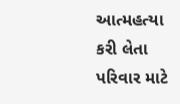આત્મહત્યા કરી લેતા પરિવાર માટે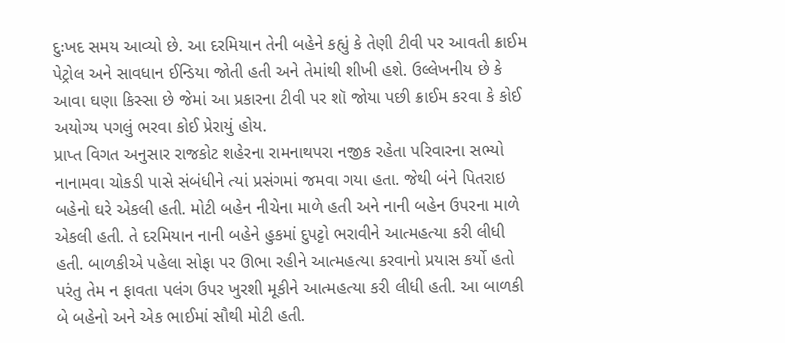દુઃખદ સમય આવ્યો છે. આ દરમિયાન તેની બહેને કહ્યું કે તેણી ટીવી પર આવતી ક્રાઈમ પેટ્રોલ અને સાવધાન ઈન્ડિયા જોતી હતી અને તેમાંથી શીખી હશે. ઉલ્લેખનીય છે કે આવા ઘણા કિસ્સા છે જેમાં આ પ્રકારના ટીવી પર શૉ જોયા પછી ક્રાઈમ કરવા કે કોઈ અયોગ્ય પગલું ભરવા કોઈ પ્રેરાયું હોય.
પ્રાપ્ત વિગત અનુસાર રાજકોટ શહેરના રામનાથપરા નજીક રહેતા પરિવારના સભ્યો નાનામવા ચોકડી પાસે સંબંધીને ત્યાં પ્રસંગમાં જમવા ગયા હતા. જેથી બંને પિતરાઇ બહેનો ઘરે એકલી હતી. મોટી બહેન નીચેના માળે હતી અને નાની બહેન ઉપરના માળે એકલી હતી. તે દરમિયાન નાની બહેને હુકમાં દુપટ્ટો ભરાવીને આત્મહત્યા કરી લીધી હતી. બાળકીએ પહેલા સોફા પર ઊભા રહીને આત્મહત્યા કરવાનો પ્રયાસ કર્યો હતો પરંતુ તેમ ન ફાવતા પલંગ ઉપર ખુરશી મૂકીને આત્મહત્યા કરી લીધી હતી. આ બાળકી બે બહેનો અને એક ભાઈમાં સૌથી મોટી હતી.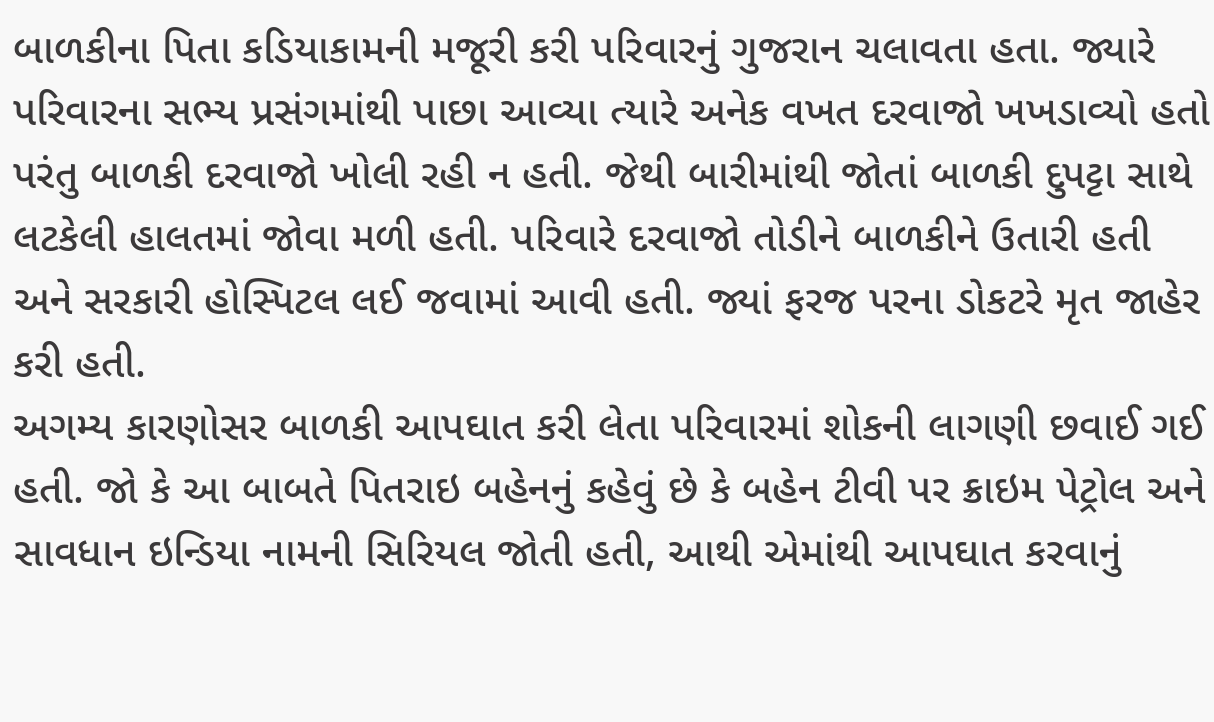બાળકીના પિતા કડિયાકામની મજૂરી કરી પરિવારનું ગુજરાન ચલાવતા હતા. જ્યારે પરિવારના સભ્ય પ્રસંગમાંથી પાછા આવ્યા ત્યારે અનેક વખત દરવાજો ખખડાવ્યો હતો પરંતુ બાળકી દરવાજો ખોલી રહી ન હતી. જેથી બારીમાંથી જોતાં બાળકી દુપટ્ટા સાથે લટકેલી હાલતમાં જોવા મળી હતી. પરિવારે દરવાજો તોડીને બાળકીને ઉતારી હતી અને સરકારી હોસ્પિટલ લઈ જવામાં આવી હતી. જ્યાં ફરજ પરના ડોકટરે મૃત જાહેર કરી હતી.
અગમ્ય કારણોસર બાળકી આપઘાત કરી લેતા પરિવારમાં શોકની લાગણી છવાઈ ગઈ હતી. જો કે આ બાબતે પિતરાઇ બહેનનું કહેવું છે કે બહેન ટીવી પર ક્રાઇમ પેટ્રોલ અને સાવધાન ઇન્ડિયા નામની સિરિયલ જોતી હતી, આથી એમાંથી આપઘાત કરવાનું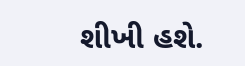શીખી હશે.